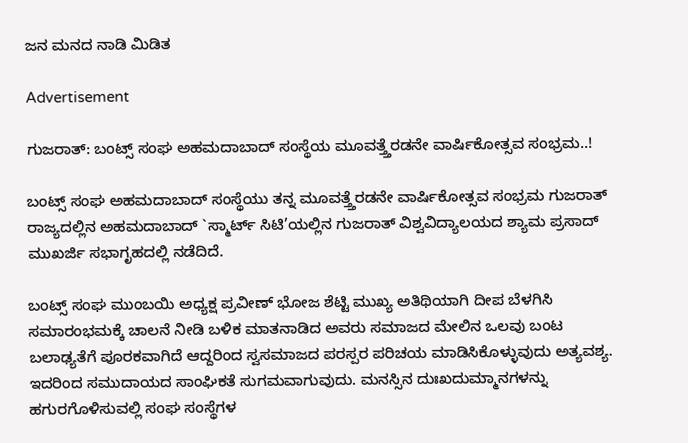ಜನ ಮನದ ನಾಡಿ ಮಿಡಿತ

Advertisement

ಗುಜರಾತ್: ಬಂಟ್ಸ್ ಸಂಘ ಅಹಮದಾಬಾದ್ ಸಂಸ್ಥೆಯ ಮೂವತ್ತ್ತೆರಡನೇ ವಾರ್ಷಿಕೋತ್ಸವ ಸಂಭ್ರಮ..!

ಬಂಟ್ಸ್ ಸಂಘ ಅಹಮದಾಬಾದ್ ಸಂಸ್ಥೆಯು ತನ್ನ ಮೂವತ್ತ್ತೆರಡನೇ ವಾರ್ಷಿಕೋತ್ಸವ ಸಂಭ್ರಮ ಗುಜರಾತ್ ರಾಜ್ಯದಲ್ಲಿನ ಅಹಮದಾಬಾದ್ `ಸ್ಮಾರ್ಟ್ ಸಿಟಿ’ಯಲ್ಲಿನ ಗುಜರಾತ್ ವಿಶ್ವವಿದ್ಯಾಲಯದ ಶ್ಯಾಮ ಪ್ರಸಾದ್ ಮುಖರ್ಜಿ ಸಭಾಗೃಹದಲ್ಲಿ ನಡೆದಿದೆ.

ಬಂಟ್ಸ್ ಸಂಘ ಮುಂಬಯಿ ಅಧ್ಯಕ್ಷ ಪ್ರವೀಣ್ ಭೋಜ ಶೆಟ್ಟಿ ಮುಖ್ಯ ಅತಿಥಿಯಾಗಿ ದೀಪ ಬೆಳಗಿಸಿ ಸಮಾರಂಭಮಕ್ಕೆ ಚಾಲನೆ ನೀಡಿ ಬಳಿಕ ಮಾತನಾಡಿದ ಅವರು ಸಮಾಜದ ಮೇಲಿನ ಒಲವು ಬಂಟ ಬಲಾಢ್ಯತೆಗೆ ಪೂರಕವಾಗಿದೆ ಆದ್ದರಿಂದ ಸ್ವಸಮಾಜದ ಪರಸ್ಪರ ಪರಿಚಯ ಮಾಡಿಸಿಕೊಳ್ಳುವುದು ಅತ್ಯವಶ್ಯ. ಇದರಿಂದ ಸಮುದಾಯದ ಸಾಂಘಿಕತೆ ಸುಗಮವಾಗುವುದು. ಮನಸ್ಸಿನ ದುಃಖದುಮ್ಮಾನಗಳನ್ನು ಹಗುರಗೊಳಿಸುವಲ್ಲಿ ಸಂಘ ಸಂಸ್ಥೆಗಳ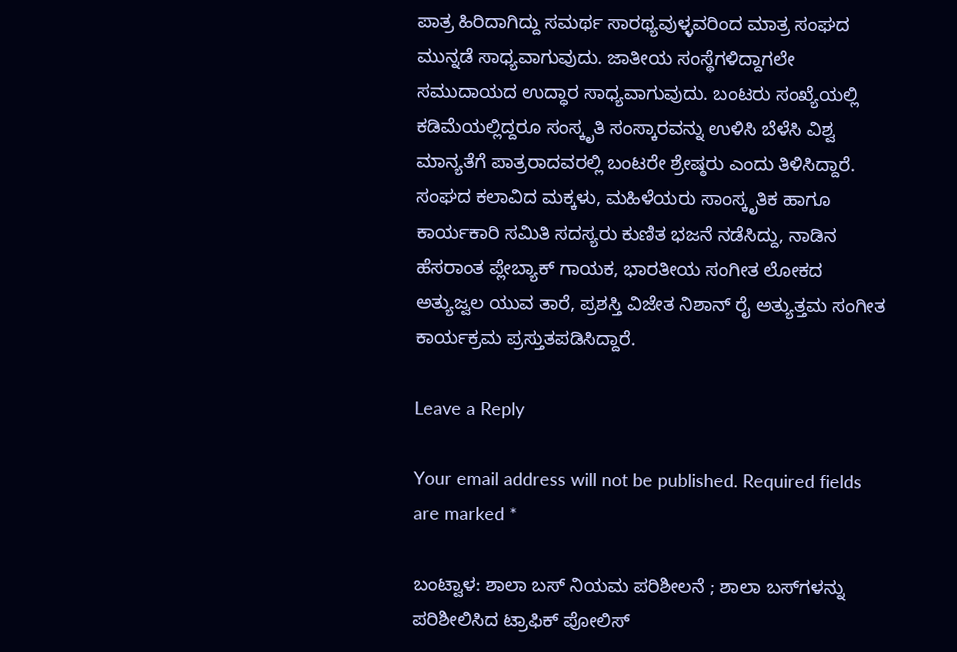ಪಾತ್ರ ಹಿರಿದಾಗಿದ್ದು ಸಮರ್ಥ ಸಾರಥ್ಯವುಳ್ಳವರಿಂದ ಮಾತ್ರ ಸಂಘದ ಮುನ್ನಡೆ ಸಾಧ್ಯವಾಗುವುದು. ಜಾತೀಯ ಸಂಸ್ಥೆಗಳಿದ್ದಾಗಲೇ ಸಮುದಾಯದ ಉದ್ಧಾರ ಸಾಧ್ಯವಾಗುವುದು. ಬಂಟರು ಸಂಖ್ಯೆಯಲ್ಲಿ ಕಡಿಮೆಯಲ್ಲಿದ್ದರೂ ಸಂಸ್ಕೃತಿ ಸಂಸ್ಕಾರವನ್ನು ಉಳಿಸಿ ಬೆಳೆಸಿ ವಿಶ್ವ ಮಾನ್ಯತೆಗೆ ಪಾತ್ರರಾದವರಲ್ಲಿ ಬಂಟರೇ ಶ್ರೇಷ್ಠರು ಎಂದು ತಿಳಿಸಿದ್ದಾರೆ. ಸಂಘದ ಕಲಾವಿದ ಮಕ್ಕಳು, ಮಹಿಳೆಯರು ಸಾಂಸ್ಕೃತಿಕ ಹಾಗೂ ಕಾರ್ಯಕಾರಿ ಸಮಿತಿ ಸದಸ್ಯರು ಕುಣಿತ ಭಜನೆ ನಡೆಸಿದ್ದು, ನಾಡಿನ ಹೆಸರಾಂತ ಪ್ಲೇಬ್ಯಾಕ್ ಗಾಯಕ, ಭಾರತೀಯ ಸಂಗೀತ ಲೋಕದ ಅತ್ಯುಜ್ವಲ ಯುವ ತಾರೆ, ಪ್ರಶಸ್ತಿ ವಿಜೇತ ನಿಶಾನ್ ರೈ ಅತ್ಯುತ್ತಮ ಸಂಗೀತ ಕಾರ್ಯಕ್ರಮ ಪ್ರಸ್ತುತಪಡಿಸಿದ್ದಾರೆ.

Leave a Reply

Your email address will not be published. Required fields are marked *

ಬಂಟ್ವಾಳ: ಶಾಲಾ ಬಸ್ ನಿಯಮ ಪರಿಶೀಲನೆ ; ಶಾಲಾ ಬಸ್‌ಗಳನ್ನು ಪರಿಶೀಲಿಸಿದ ಟ್ರಾಫಿಕ್ ಪೋಲಿಸ್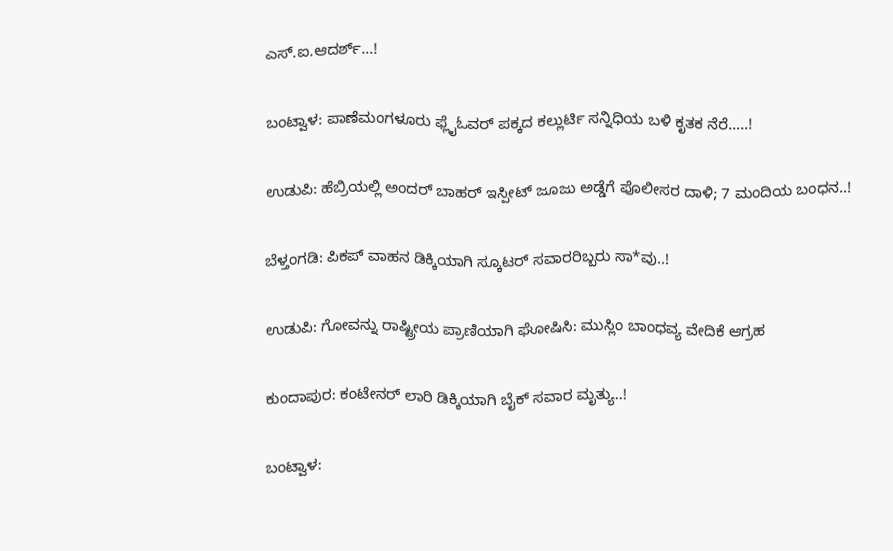ಎಸ್.ಐ.ಆದರ್ಶ್…!

ಬಂಟ್ವಾಳ: ಪಾಣೆಮಂಗಳೂರು ಫ್ಲೈಓವರ್ ಪಕ್ಕದ ಕಲ್ಲುರ್ಟಿ ಸನ್ನಿಧಿಯ ಬಳಿ ಕೃತಕ ನೆರೆ…..!

ಉಡುಪಿ: ಹೆಬ್ರಿಯಲ್ಲಿ ಅಂದರ್ ಬಾಹರ್ ಇಸ್ಪೀಟ್ ಜೂಜು ಅಡ್ಡೆಗೆ ಪೊಲೀಸರ ದಾಳಿ; 7 ಮಂದಿಯ ಬಂಧನ..!

ಬೆಳ್ತಂಗಡಿ: ಪಿಕಪ್ ವಾಹನ ಡಿಕ್ಕಿಯಾಗಿ ಸ್ಕೂಟರ್ ಸವಾರರಿಬ್ಬರು ಸಾ*ವು..!

ಉಡುಪಿ: ಗೋವನ್ನು ರಾಷ್ಟ್ರೀಯ ಪ್ರಾಣಿಯಾಗಿ ಘೋಷಿಸಿ: ಮುಸ್ಲಿಂ ಬಾಂಧವ್ಯ ವೇದಿಕೆ ಆಗ್ರಹ

ಕುಂದಾಪುರ: ಕಂಟೇನರ್ ಲಾರಿ ಡಿಕ್ಕಿಯಾಗಿ ಬೈಕ್ ಸವಾರ ಮೃತ್ಯು..!

ಬಂಟ್ವಾಳ: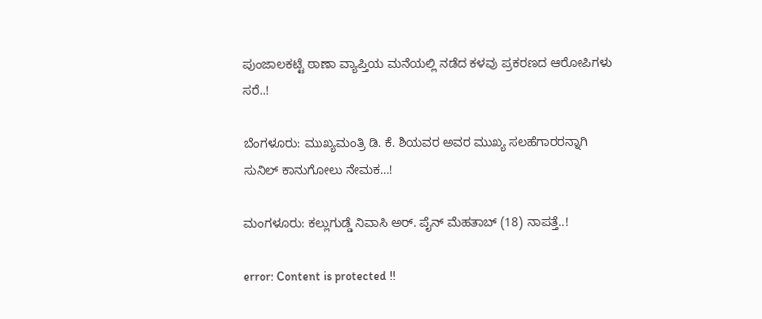ಪುಂಜಾಲಕಟ್ಟೆ ಠಾಣಾ ವ್ಯಾಪ್ತಿಯ ಮನೆಯಲ್ಲಿ ನಡೆದ ಕಳವು ಪ್ರಕರಣದ ಆರೋಪಿಗಳು ಸರೆ..!

ಬೆಂಗಳೂರು: ಮುಖ್ಯಮಂತ್ರಿ ಡಿ. ಕೆ. ಶಿಯವರ ಅವರ ಮುಖ್ಯ ಸಲಹೆಗಾರರನ್ನಾಗಿ ಸುನಿಲ್ ಕಾನುಗೋಲು ನೇಮಕ…!

ಮಂಗಳೂರು: ಕಲ್ಲುಗುಡ್ಡೆ ನಿವಾಸಿ ಅರ್. ಪೈನ್ ಮೆಹತಾಬ್ (18) ನಾಪತ್ತೆ..!

error: Content is protected !!